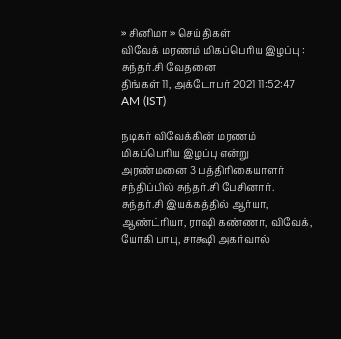» சினிமா » செய்திகள்
விவேக் மரணம் மிகப்பெரிய இழப்பு : சுந்தர்.சி வேதனை
திங்கள் 11, அக்டோபர் 2021 11:52:47 AM (IST)

நடிகர் விவேக்கின் மரணம் மிகப்பெரிய இழப்பு என்று அரண்மனை 3 பத்திரிகையாளர் சந்திப்பில் சுந்தர்.சி பேசினார்.
சுந்தர்.சி இயக்கத்தில் ஆர்யா, ஆண்ட்ரியா, ராஷி கண்ணா, விவேக், யோகி பாபு, சாக்ஷி அகர்வால்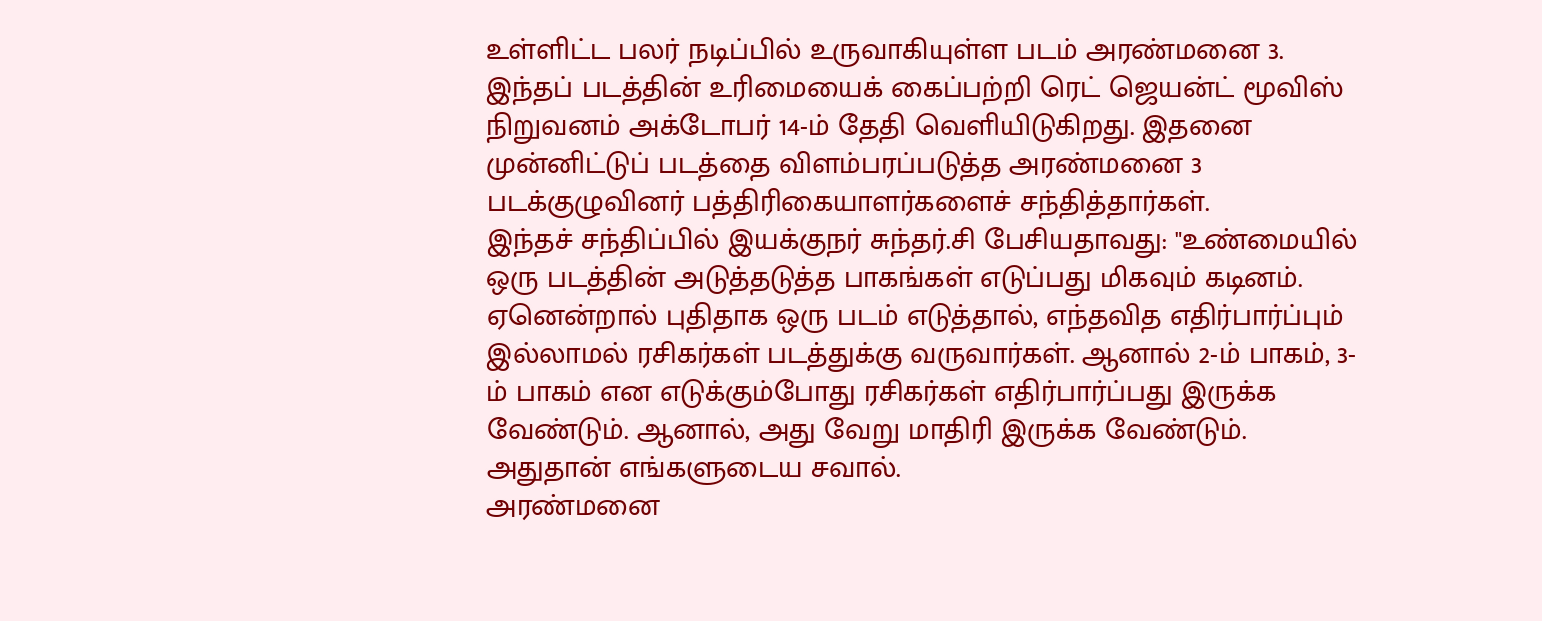உள்ளிட்ட பலர் நடிப்பில் உருவாகியுள்ள படம் அரண்மனை 3. இந்தப் படத்தின் உரிமையைக் கைப்பற்றி ரெட் ஜெயன்ட் மூவிஸ் நிறுவனம் அக்டோபர் 14-ம் தேதி வெளியிடுகிறது. இதனை முன்னிட்டுப் படத்தை விளம்பரப்படுத்த அரண்மனை 3 படக்குழுவினர் பத்திரிகையாளர்களைச் சந்தித்தார்கள்.
இந்தச் சந்திப்பில் இயக்குநர் சுந்தர்.சி பேசியதாவது: "உண்மையில் ஒரு படத்தின் அடுத்தடுத்த பாகங்கள் எடுப்பது மிகவும் கடினம். ஏனென்றால் புதிதாக ஒரு படம் எடுத்தால், எந்தவித எதிர்பார்ப்பும் இல்லாமல் ரசிகர்கள் படத்துக்கு வருவார்கள். ஆனால் 2-ம் பாகம், 3-ம் பாகம் என எடுக்கும்போது ரசிகர்கள் எதிர்பார்ப்பது இருக்க வேண்டும். ஆனால், அது வேறு மாதிரி இருக்க வேண்டும். அதுதான் எங்களுடைய சவால்.
அரண்மனை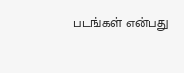படங்கள் என்பது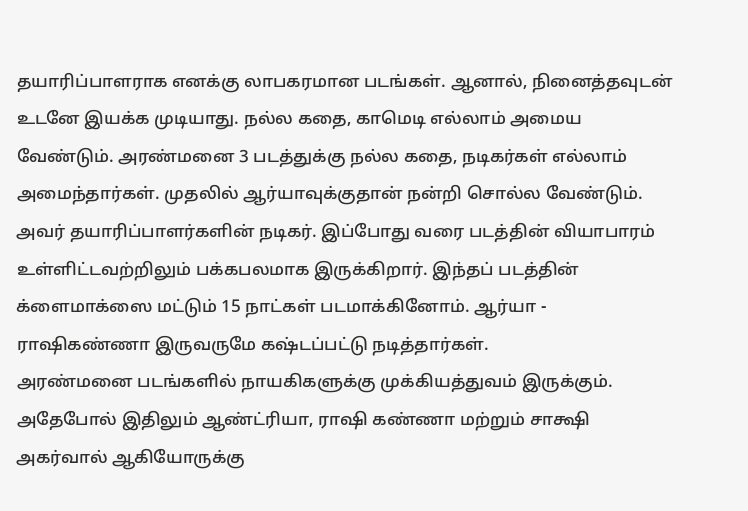தயாரிப்பாளராக எனக்கு லாபகரமான படங்கள். ஆனால், நினைத்தவுடன் உடனே இயக்க முடியாது. நல்ல கதை, காமெடி எல்லாம் அமைய வேண்டும். அரண்மனை 3 படத்துக்கு நல்ல கதை, நடிகர்கள் எல்லாம் அமைந்தார்கள். முதலில் ஆர்யாவுக்குதான் நன்றி சொல்ல வேண்டும். அவர் தயாரிப்பாளர்களின் நடிகர். இப்போது வரை படத்தின் வியாபாரம் உள்ளிட்டவற்றிலும் பக்கபலமாக இருக்கிறார். இந்தப் படத்தின் க்ளைமாக்ஸை மட்டும் 15 நாட்கள் படமாக்கினோம். ஆர்யா - ராஷிகண்ணா இருவருமே கஷ்டப்பட்டு நடித்தார்கள்.
அரண்மனை படங்களில் நாயகிகளுக்கு முக்கியத்துவம் இருக்கும். அதேபோல் இதிலும் ஆண்ட்ரியா, ராஷி கண்ணா மற்றும் சாக்ஷி அகர்வால் ஆகியோருக்கு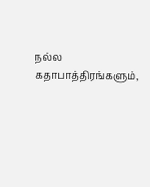நல்ல கதாபாத்திரங்களும்,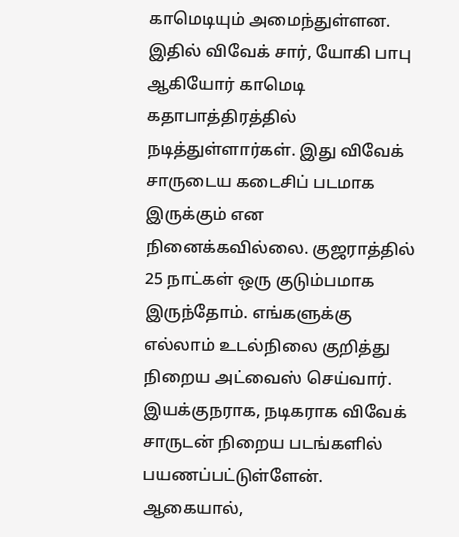காமெடியும் அமைந்துள்ளன. இதில் விவேக் சார், யோகி பாபு ஆகியோர் காமெடி கதாபாத்திரத்தில் நடித்துள்ளார்கள். இது விவேக் சாருடைய கடைசிப் படமாக இருக்கும் என நினைக்கவில்லை. குஜராத்தில் 25 நாட்கள் ஒரு குடும்பமாக இருந்தோம். எங்களுக்கு எல்லாம் உடல்நிலை குறித்து நிறைய அட்வைஸ் செய்வார். இயக்குநராக, நடிகராக விவேக் சாருடன் நிறைய படங்களில் பயணப்பட்டுள்ளேன். ஆகையால்,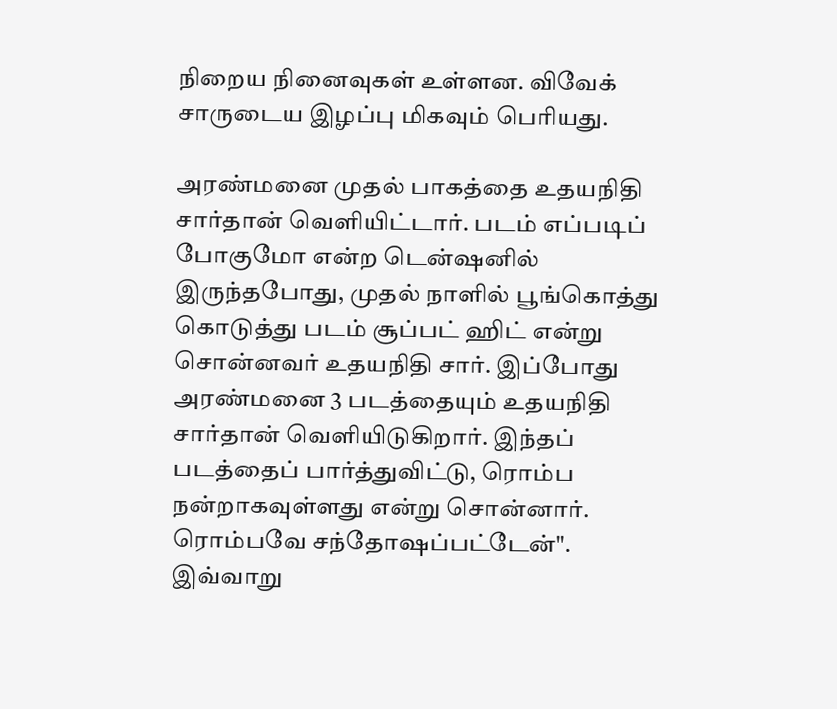நிறைய நினைவுகள் உள்ளன. விவேக் சாருடைய இழப்பு மிகவும் பெரியது.

அரண்மனை முதல் பாகத்தை உதயநிதி சார்தான் வெளியிட்டார். படம் எப்படிப் போகுமோ என்ற டென்ஷனில் இருந்தபோது, முதல் நாளில் பூங்கொத்து கொடுத்து படம் சூப்பட் ஹிட் என்று சொன்னவர் உதயநிதி சார். இப்போது அரண்மனை 3 படத்தையும் உதயநிதி சார்தான் வெளியிடுகிறார். இந்தப் படத்தைப் பார்த்துவிட்டு, ரொம்ப நன்றாகவுள்ளது என்று சொன்னார். ரொம்பவே சந்தோஷப்பட்டேன்". இவ்வாறு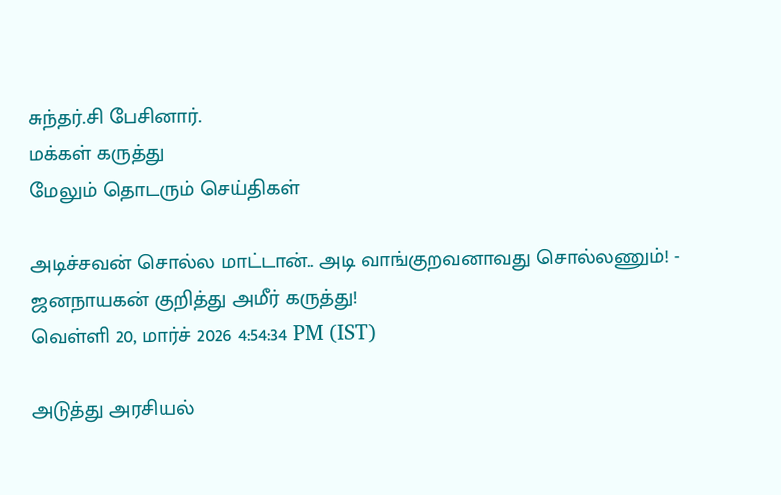சுந்தர்.சி பேசினார்.
மக்கள் கருத்து
மேலும் தொடரும் செய்திகள்

அடிச்சவன் சொல்ல மாட்டான்.. அடி வாங்குறவனாவது சொல்லணும்! - ஜனநாயகன் குறித்து அமீர் கருத்து!
வெள்ளி 20, மார்ச் 2026 4:54:34 PM (IST)

அடுத்து அரசியல்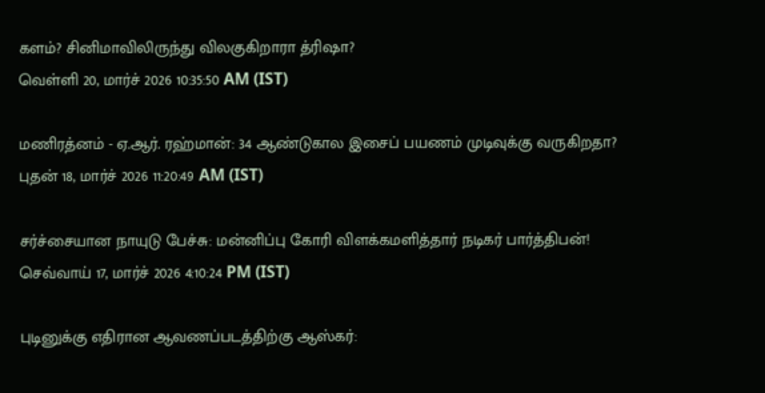களம்? சினிமாவிலிருந்து விலகுகிறாரா த்ரிஷா?
வெள்ளி 20, மார்ச் 2026 10:35:50 AM (IST)

மணிரத்னம் - ஏ.ஆர். ரஹ்மான்: 34 ஆண்டுகால இசைப் பயணம் முடிவுக்கு வருகிறதா?
புதன் 18, மார்ச் 2026 11:20:49 AM (IST)

சர்ச்சையான நாயுடு பேச்சு: மன்னிப்பு கோரி விளக்கமளித்தார் நடிகர் பார்த்திபன்!
செவ்வாய் 17, மார்ச் 2026 4:10:24 PM (IST)

புடினுக்கு எதிரான ஆவணப்படத்திற்கு ஆஸ்கர்: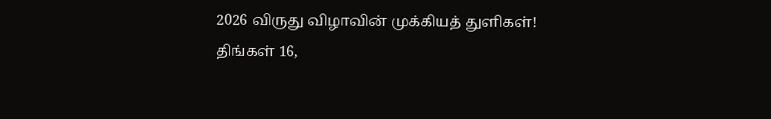2026 விருது விழாவின் முக்கியத் துளிகள்!
திங்கள் 16,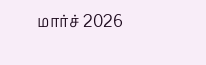மார்ச் 2026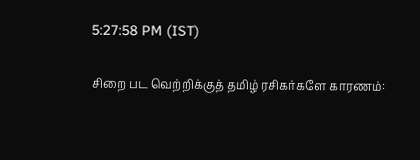5:27:58 PM (IST)

சிறை பட வெற்றிக்குத் தமிழ் ரசிகர்களே காரணம்: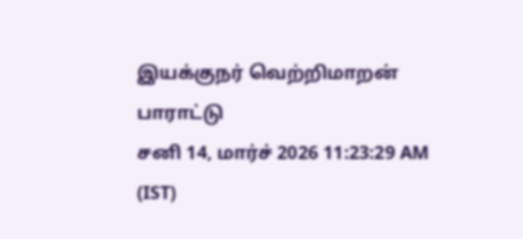இயக்குநர் வெற்றிமாறன் பாராட்டு
சனி 14, மார்ச் 2026 11:23:29 AM (IST)